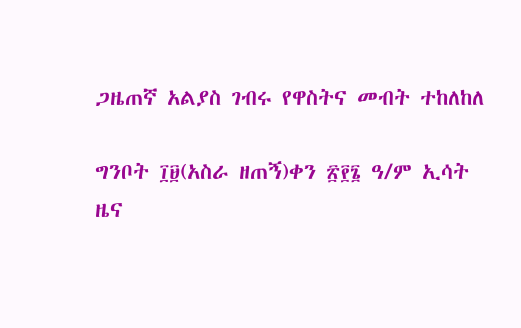ጋዜጠኛ አልያስ ገብሩ የዋስትና መብት ተከለከለ

ግንቦት ፲፱(አስራ ዘጠኝ)ቀን ፳፻፮ ዓ/ም ኢሳት ዜና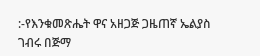:-የእንቁመጽሔት ዋና አዘጋጅ ጋዜጠኛ ኤልያስ ገብሩ በጅማ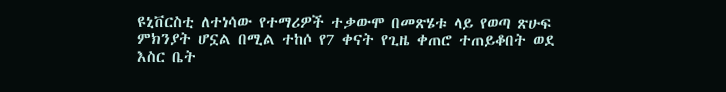ዩኒቨርስቲ ለተነሳው የተማሪዎች ተቃውሞ በመጽሄቱ ላይ የወጣ ጽሁፍ ምክንያት ሆኗል በሚል ተከሶ የ7 ቀናት የጊዜ ቀጠሮ ተጠይቆበት ወደ እስር ቤት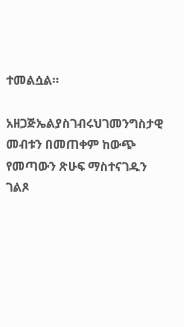ተመልሷል።

አዘጋጅኤልያስገብሩህገመንግስታዊ መብቱን በመጠቀም ከውጭ የመጣውን ጽሁፍ ማስተናገዱን ገልጾ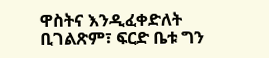ዋስትና እንዲፈቀድለት ቢገልጽም፣ ፍርድ ቤቱ ግን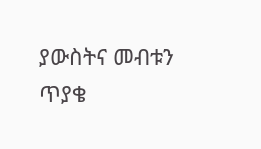ያውስትና መብቱን ጥያቄ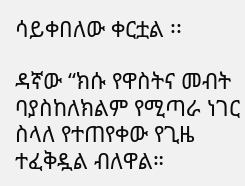ሳይቀበለው ቀርቷል ፡፡

ዳኛው “ክሱ የዋስትና መብት ባያስከለክልም የሚጣራ ነገር ስላለ የተጠየቀው የጊዜ ተፈቅዷል ብለዋል።